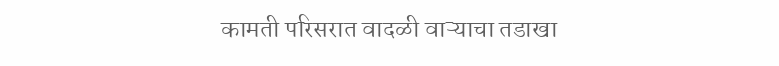कामती परिसरात वादळी वाऱ्याचा तडाखा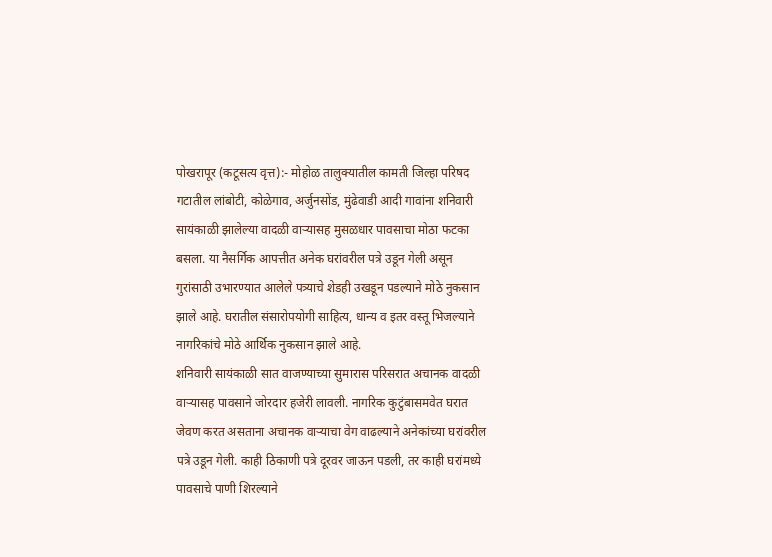पोखरापूर (कटूसत्य वृत्त):- मोहोळ तालुक्यातील कामती जिल्हा परिषद गटातील लांबोटी, कोळेगाव, अर्जुनसोंड, मुंढेवाडी आदी गावांना शनिवारी सायंकाळी झालेल्या वादळी वाऱ्यासह मुसळधार पावसाचा मोठा फटका बसला. या नैसर्गिक आपत्तीत अनेक घरांवरील पत्रे उडून गेली असून गुरांसाठी उभारण्यात आलेले पत्र्याचे शेडही उखडून पडल्याने मोठे नुकसान झाले आहे. घरातील संसारोपयोगी साहित्य, धान्य व इतर वस्तू भिजल्याने नागरिकांचे मोठे आर्थिक नुकसान झाले आहे.
शनिवारी सायंकाळी सात वाजण्याच्या सुमारास परिसरात अचानक वादळी वाऱ्यासह पावसाने जोरदार हजेरी लावली. नागरिक कुटुंबासमवेत घरात जेवण करत असताना अचानक वाऱ्याचा वेग वाढल्याने अनेकांच्या घरांवरील पत्रे उडून गेली. काही ठिकाणी पत्रे दूरवर जाऊन पडली, तर काही घरांमध्ये पावसाचे पाणी शिरल्याने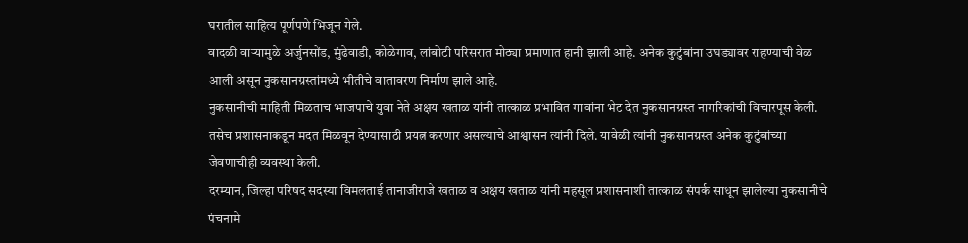घरातील साहित्य पूर्णपणे भिजून गेले.
वादळी वाऱ्यामुळे अर्जुनसोंड, मुंढेवाडी, कोळेगाव, लांबोटी परिसरात मोठ्या प्रमाणात हानी झाली आहे. अनेक कुटुंबांना उघड्यावर राहण्याची वेळ आली असून नुकसानग्रस्तांमध्ये भीतीचे वातावरण निर्माण झाले आहे.
नुकसानीची माहिती मिळताच भाजपाचे युवा नेते अक्षय खताळ यांनी तात्काळ प्रभावित गावांना भेट देत नुकसानग्रस्त नागरिकांची विचारपूस केली. तसेच प्रशासनाकडून मदत मिळवून देण्यासाठी प्रयत्न करणार असल्याचे आश्वासन त्यांनी दिले. यावेळी त्यांनी नुकसानग्रस्त अनेक कुटुंबांच्या जेवणाचीही व्यवस्था केली.
दरम्यान, जिल्हा परिषद सदस्या विमलताई तानाजीराजे खताळ व अक्षय खताळ यांनी महसूल प्रशासनाशी तात्काळ संपर्क साधून झालेल्या नुकसानीचे पंचनामे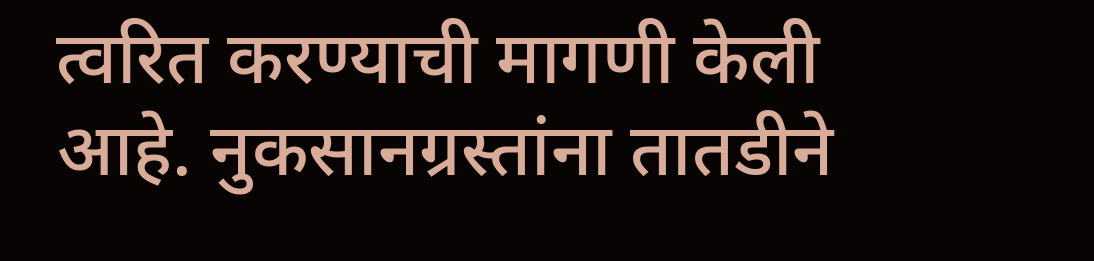त्वरित करण्याची मागणी केली आहे. नुकसानग्रस्तांना तातडीने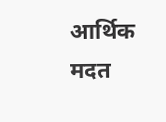आर्थिक मदत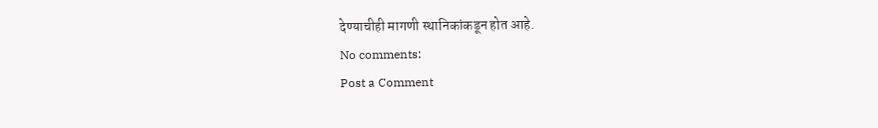देण्याचीही मागणी स्थानिकांकडून होत आहे.
No comments:
Post a Comment